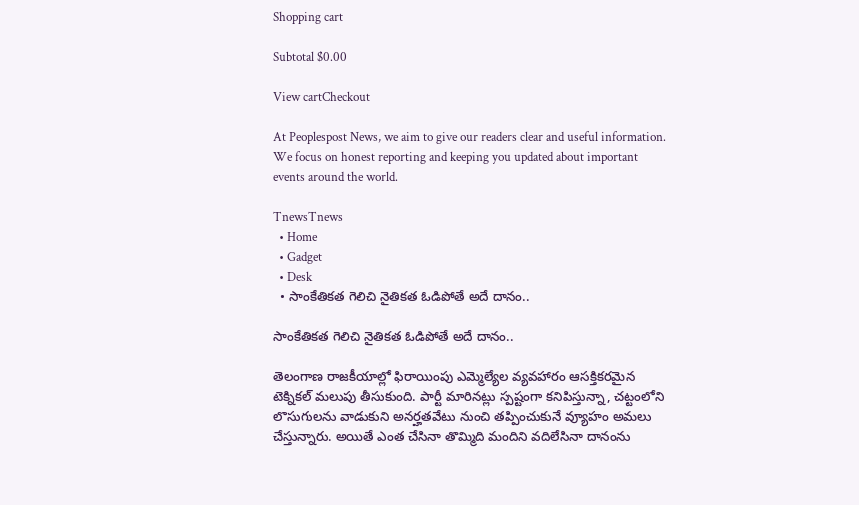Shopping cart

Subtotal $0.00

View cartCheckout

At Peoplespost News, we aim to give our readers clear and useful information. We focus on honest reporting and keeping you updated about important events around the world.

TnewsTnews
  • Home
  • Gadget
  • Desk
  • సాంకేతికత గెలిచి నైతికత ఓడిపోతే అదే దానం..

సాంకేతికత గెలిచి నైతికత ఓడిపోతే అదే దానం..

తెలంగాణ రాజకీయాల్లో ఫిరాయింపు ఎమ్మెల్యేల వ్యవహారం ఆసక్తికరమైన టెక్నికల్ మలుపు తీసుకుంది. పార్టీ మారినట్లు స్పష్టంగా కనిపిస్తున్నా, చట్టంలోని లొసుగులను వాడుకుని అనర్హతవేటు నుంచి తప్పించుకునే వ్యూహం అమలు చేస్తున్నారు. అయితే ఎంత చేసినా తొమ్మిది మందిని వదిలేసినా దానంను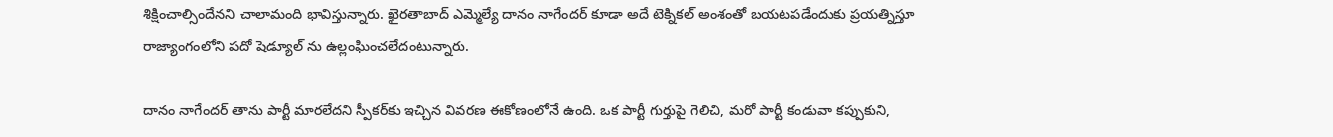శిక్షించాల్సిందేనని చాలామంది భావిస్తున్నారు. ఖైరతాబాద్ ఎమ్మెల్యే దానం నాగేందర్ కూడా అదే టెక్నికల్ అంశంతో బయటపడేందుకు ప్రయత్నిస్తూ రాజ్యాంగంలోని పదో షెడ్యూల్ ను ఉల్లంఘించలేదంటున్నారు.

దానం నాగేందర్ తాను పార్టీ మారలేదని స్పీకర్‌కు ఇచ్చిన వివరణ ఈకోణంలోనే ఉంది. ఒక పార్టీ గుర్తుపై గెలిచి, మరో పార్టీ కండువా కప్పుకుని,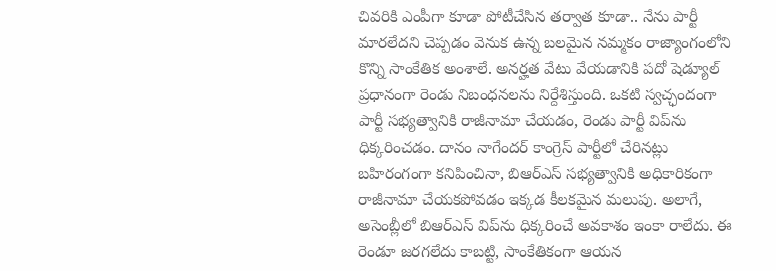చివరికి ఎంపీగా కూడా పోటీచేసిన తర్వాత కూడా.. నేను పార్టీ మారలేదని చెప్పడం వెనుక ఉన్న బలమైన నమ్మకం రాజ్యాంగంలోని కొన్ని సాంకేతిక అంశాలే. అనర్హత వేటు వేయడానికి పదో షెడ్యూల్ ప్రధానంగా రెండు నిబంధనలను నిర్దేశిస్తుంది. ఒకటి స్వచ్ఛందంగా పార్టీ సభ్యత్వానికి రాజీనామా చేయడం, రెండు పార్టీ విప్‌ను ధిక్కరించడం. దానం నాగేందర్ కాంగ్రెస్ పార్టీలో చేరినట్లు బహిరంగంగా కనిపించినా, బిఆర్ఎస్ సభ్యత్వానికి అధికారికంగా రాజీనామా చేయకపోవడం ఇక్కడ కీలకమైన మలుపు. అలాగే, అసెంబ్లీలో బిఆర్ఎస్ విప్‌ను ధిక్కరించే అవకాశం ఇంకా రాలేదు. ఈ రెండూ జరగలేదు కాబట్టి, సాంకేతికంగా ఆయన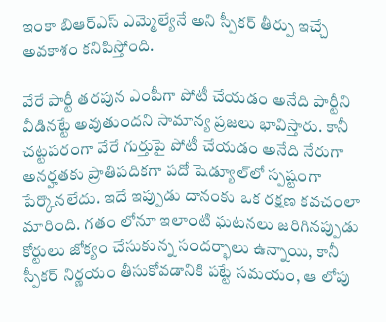ఇంకా బిఆర్ఎస్ ఎమ్మెల్యేనే అని స్పీకర్ తీర్పు ఇచ్చే అవకాశం కనిపిస్తోంది.

వేరే పార్టీ తరపున ఎంపీగా పోటీ చేయడం అనేది పార్టీని వీడినట్టే అవుతుందని సామాన్య ప్రజలు భావిస్తారు. కానీ చట్టపరంగా వేరే గుర్తుపై పోటీ చేయడం అనేది నేరుగా అనర్హతకు ప్రాతిపదికగా పదో షెడ్యూల్‌లో స్పష్టంగా పేర్కొనలేదు. ఇదే ఇప్పుడు దానంకు ఒక రక్షణ కవచంలా మారింది. గతం లోనూ ఇలాంటి ఘటనలు జరిగినప్పుడు కోర్టులు జోక్యం చేసుకున్న సందర్భాలు ఉన్నాయి, కానీ స్పీకర్ నిర్ణయం తీసుకోవడానికి పట్టే సమయం, ఆ లోపు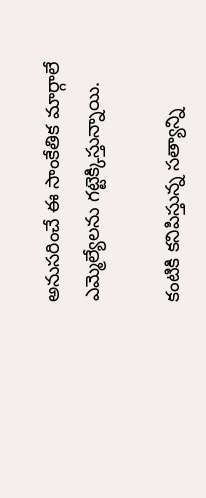అనుసరించే ఈ సాంకేతిక మార్గాలే ఎమ్మెల్యేలను గట్టెక్కిస్తున్నాయి.

కంటికి కనిపిస్తున్న సత్యాన్ని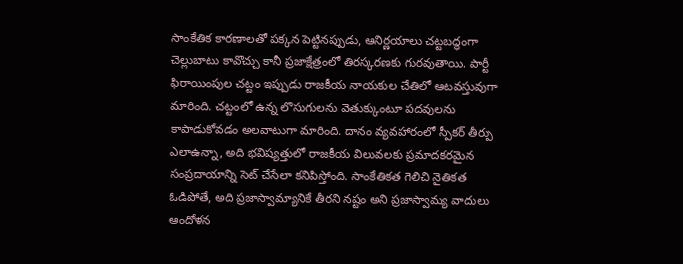సాంకేతిక కారణాలతో పక్కన పెట్టినప్పుడు, ఆనిర్ణయాలు చట్టబద్ధంగా చెల్లుబాటు కావొచ్చు కానీ ప్రజాక్షేత్రంలో తిరస్కరణకు గురవుతాయి. పార్టీ ఫిరాయింపుల చట్టం ఇప్పుడు రాజకీయ నాయకుల చేతిలో ఆటవస్తువుగా మారింది. చట్టంలో ఉన్న లొసుగులను వెతుక్కుంటూ పదవులను కాపాడుకోవడం అలవాటుగా మారింది. దానం వ్యవహారంలో స్పీకర్ తీర్పు ఎలాఉన్నా, అది భవిష్యత్తులో రాజకీయ విలువలకు ప్రమాదకరమైన సంప్రదాయాన్ని సెట్ చేసేలా కనిపిస్తోంది. సాంకేతికత గెలిచి నైతికత ఓడిపోతే, అది ప్రజాస్వామ్యానికే తీరని నష్టం అని ప్రజాస్వామ్య వాదులు ఆందోళన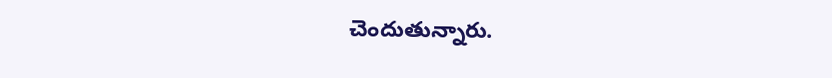చెందుతున్నారు.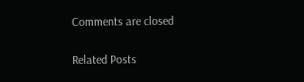Comments are closed

Related Posts